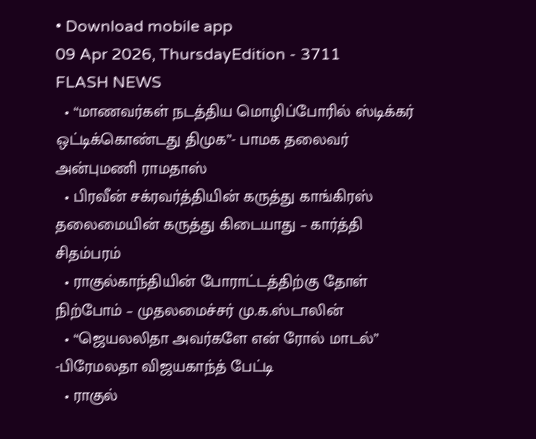• Download mobile app
09 Apr 2026, ThursdayEdition - 3711
FLASH NEWS
  • “மாணவர்கள் நடத்திய மொழிப்போரில் ஸ்டிக்கர் ஒட்டிக்கொண்டது திமுக”- பாமக தலைவர் அன்புமணி ராமதாஸ்
  • பிரவீன் சக்ரவர்த்தியின் கருத்து காங்கிரஸ் தலைமையின் கருத்து கிடையாது – கார்த்தி சிதம்பரம்
  • ராகுல்காந்தியின் போராட்டத்திற்கு தோள் நிற்போம் – முதலமைச்சர் மு.க.ஸ்டாலின்
  • “ஜெயலலிதா அவர்களே என் ரோல் மாடல்” -பிரேமலதா விஜயகாந்த் பேட்டி
  • ராகுல்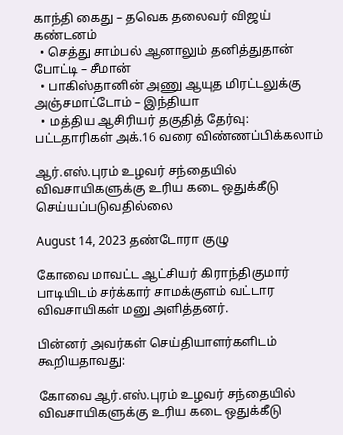காந்தி கைது – தவெக தலைவர் விஜய் கண்டனம்
  • செத்து சாம்பல் ஆனாலும் தனித்துதான் போட்டி – சீமான்
  • பாகிஸ்தானின் அணு ஆயுத மிரட்டலுக்கு அஞ்சமாட்டோம் – இந்தியா
  • மத்திய ஆசிரியர் தகுதித் தேர்வு: பட்டதாரிகள் அக்.16 வரை விண்ணப்பிக்கலாம்

ஆர்.எஸ்.புரம் உழவர் சந்தையில் விவசாயிகளுக்கு உரிய கடை ஒதுக்கீடு செய்யப்படுவதில்லை

August 14, 2023 தண்டோரா குழு

கோவை மாவட்ட ஆட்சியர் கிராந்திகுமார் பாடியிடம் சர்க்கார் சாமக்குளம் வட்டார விவசாயிகள் மனு அளித்தனர்.

பின்னர் அவர்கள் செய்தியாளர்களிடம் கூறியதாவது:

கோவை ஆர்.எஸ்.புரம் உழவர் சந்தையில் விவசாயிகளுக்கு உரிய கடை ஒதுக்கீடு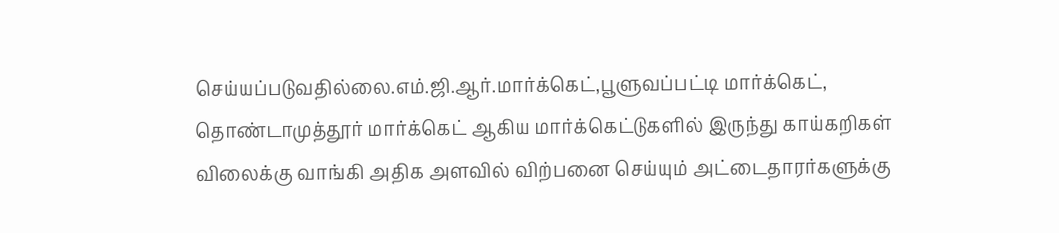செய்யப்படுவதில்லை.எம்.ஜி.ஆர்.மார்க்கெட்,பூளுவப்பட்டி மார்க்கெட், தொண்டாமுத்தூர் மார்க்கெட் ஆகிய மார்க்கெட்டுகளில் இருந்து காய்கறிகள் விலைக்கு வாங்கி அதிக அளவில் விற்பனை செய்யும் அட்டைதாரர்களுக்கு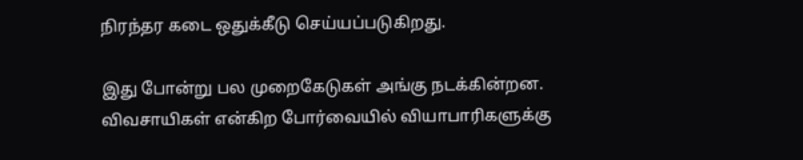நிரந்தர கடை ஒதுக்கீடு செய்யப்படுகிறது.

இது போன்று பல முறைகேடுகள் அங்கு நடக்கின்றன. விவசாயிகள் என்கிற போர்வையில் வியாபாரிகளுக்கு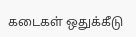கடைகள் ஒதுக்கீடு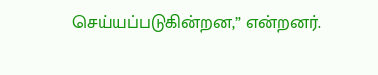செய்யப்படுகின்றன,” என்றனர்.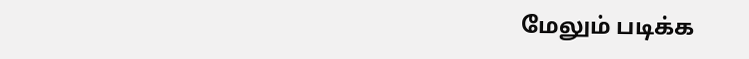மேலும் படிக்க